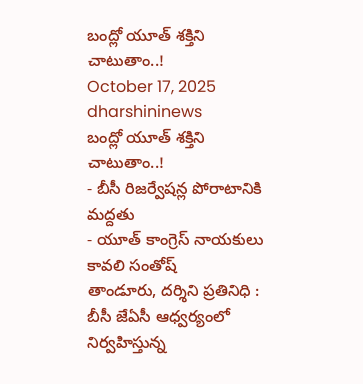బంద్లో యూత్ శక్తిని చాటుతాం..!
October 17, 2025
dharshininews
బంద్లో యూత్ శక్తిని చాటుతాం..!
- బీసీ రిజర్వేషన్ల పోరాటానికి మద్దతు
- యూత్ కాంగ్రెస్ నాయకులు కావలి సంతోష్
తాండూరు, దర్శిని ప్రతినిధి : బీసీ జేఏసీ ఆధ్వర్యంలో నిర్వహిస్తున్న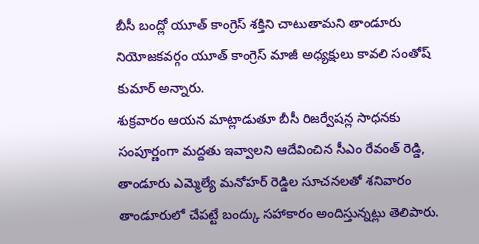బీసీ బంద్లో యూత్ కాంగ్రెస్ శక్తిని చాటుతామని తాండూరు నియోజకవర్గం యూత్ కాంగ్రెస్ మాజీ అధ్యక్షులు కావలి సంతోష్ కుమార్ అన్నారు.
శుక్రవారం ఆయన మాట్లాడుతూ బీసీ రిజర్వేషన్ల సాధనకు సంపూర్ణంగా మద్దతు ఇవ్వాలని ఆదేవించిన సీఎం రేవంత్ రెడ్డి, తాండూరు ఎమ్మెల్యే మనోహర్ రెడ్డిల సూచనలతో శనివారం తాండూరులో చేపట్టే బంద్కు సహాకారం అందిస్తున్నట్లు తెలిపారు.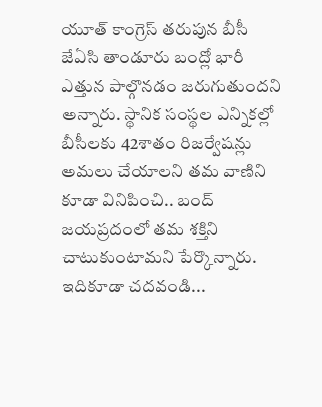యూత్ కాంగ్రెస్ తరుపున బీసీ జేఏసి తాండూరు బంద్లో భారీ ఎత్తున పాల్గొనడం జరుగుతుందని అన్నారు. స్థానిక సంస్థల ఎన్నికల్లో బీసీలకు 42శాతం రిజర్వేషన్లు అమలు చేయాలని తమ వాణిని కూడా వినిపించి.. బంద్ జయప్రదంలో తమ శక్తిని చాటుకుంటామని పేర్కొన్నారు.
ఇదికూడా చదవండి...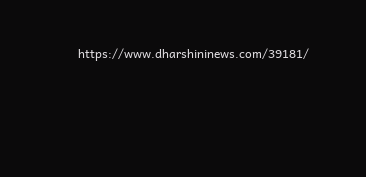https://www.dharshininews.com/39181/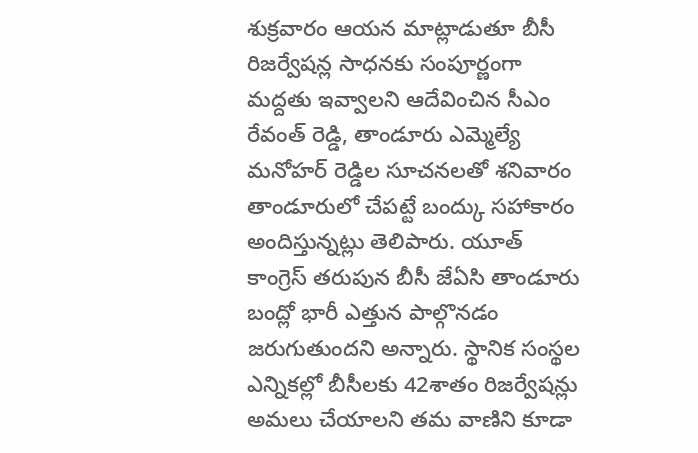శుక్రవారం ఆయన మాట్లాడుతూ బీసీ రిజర్వేషన్ల సాధనకు సంపూర్ణంగా మద్దతు ఇవ్వాలని ఆదేవించిన సీఎం రేవంత్ రెడ్డి, తాండూరు ఎమ్మెల్యే మనోహర్ రెడ్డిల సూచనలతో శనివారం తాండూరులో చేపట్టే బంద్కు సహాకారం అందిస్తున్నట్లు తెలిపారు. యూత్ కాంగ్రెస్ తరుపున బీసీ జేఏసి తాండూరు బంద్లో భారీ ఎత్తున పాల్గొనడం జరుగుతుందని అన్నారు. స్థానిక సంస్థల ఎన్నికల్లో బీసీలకు 42శాతం రిజర్వేషన్లు అమలు చేయాలని తమ వాణిని కూడా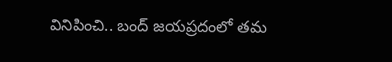వినిపించి.. బంద్ జయప్రదంలో తమ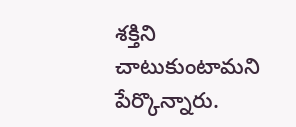శక్తిని చాటుకుంటామని పేర్కొన్నారు.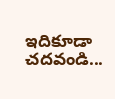ఇదికూడా చదవండి...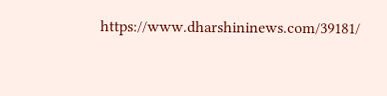https://www.dharshininews.com/39181/